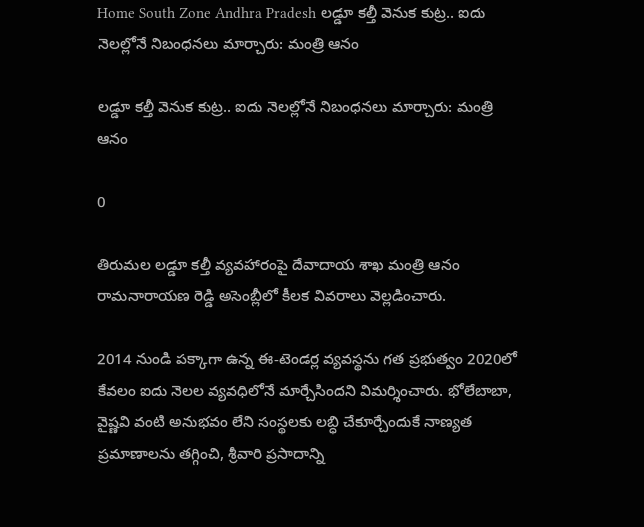Home South Zone Andhra Pradesh లడ్డూ కల్తీ వెనుక కుట్ర.. ఐదు నెలల్లోనే నిబంధనలు మార్చారు: మంత్రి ఆనం

లడ్డూ కల్తీ వెనుక కుట్ర.. ఐదు నెలల్లోనే నిబంధనలు మార్చారు: మంత్రి ఆనం

0

తిరుమల లడ్డూ కల్తీ వ్యవహారంపై దేవాదాయ శాఖ మంత్రి ఆనం రామనారాయణ రెడ్డి అసెంబ్లీలో కీలక వివరాలు వెల్లడించారు.

2014 నుండి పక్కాగా ఉన్న ఈ-టెండర్ల వ్యవస్థను గత ప్రభుత్వం 2020లో కేవలం ఐదు నెలల వ్యవధిలోనే మార్చేసిందని విమర్శించారు. భోలేబాబా, వైష్ణవి వంటి అనుభవం లేని సంస్థలకు లబ్ధి చేకూర్చేందుకే నాణ్యత ప్రమాణాలను తగ్గించి, శ్రీవారి ప్రసాదాన్ని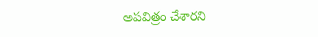అపవిత్రం చేశారని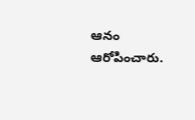ఆనం ఆరోపించారు.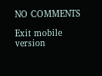NO COMMENTS

Exit mobile version